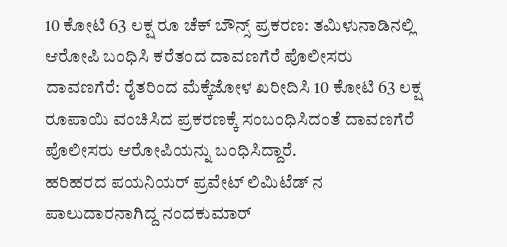10 ಕೋಟಿ 63 ಲಕ್ಷ ರೂ ಚೆಕ್ ಬೌನ್ಸ್ ಪ್ರಕರಣ: ತಮಿಳುನಾಡಿನಲ್ಲಿ ಆರೋಪಿ ಬಂಧಿಸಿ ಕರೆತಂದ ದಾವಣಗೆರೆ ಪೊಲೀಸರು
ದಾವಣಗೆರೆ: ರೈತರಿಂದ ಮೆಕ್ಕೆಜೋಳ ಖರೀದಿಸಿ 10 ಕೋಟಿ 63 ಲಕ್ಷ ರೂಪಾಯಿ ವಂಚಿಸಿದ ಪ್ರಕರಣಕ್ಕೆ ಸಂಬಂಧಿಸಿದಂತೆ ದಾವಣಗೆರೆ ಪೊಲೀಸರು ಆರೋಪಿಯನ್ನು ಬಂಧಿಸಿದ್ದಾರೆ.
ಹರಿಹರದ ಪಯನಿಯರ್ ಪ್ರವೇಟ್ ಲಿಮಿಟೆಡ್ ನ ಪಾಲುದಾರನಾಗಿದ್ದ ನಂದಕುಮಾರ್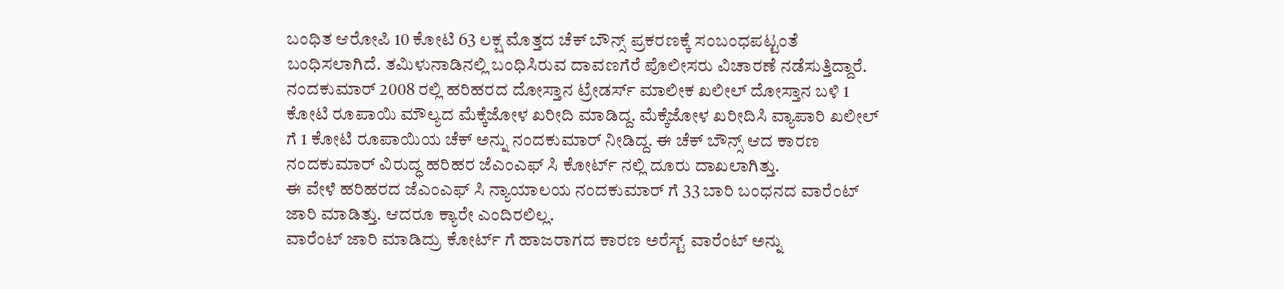ಬಂಧಿತ ಆರೋಪಿ 10 ಕೋಟಿ 63 ಲಕ್ಷ ಮೊತ್ತದ ಚೆಕ್ ಬೌನ್ಸ್ ಪ್ರಕರಣಕ್ಕೆ ಸಂಬಂಧಪಟ್ಟಂತೆ ಬಂಧಿಸಲಾಗಿದೆ. ತಮಿಳುನಾಡಿನಲ್ಲಿ ಬಂಧಿಸಿರುವ ದಾವಣಗೆರೆ ಪೊಲೀಸರು ವಿಚಾರಣೆ ನಡೆಸುತ್ತಿದ್ದಾರೆ.
ನಂದಕುಮಾರ್ 2008 ರಲ್ಲಿ ಹರಿಹರದ ದೋಸ್ತಾನ ಟ್ರೇಡರ್ಸ್ ಮಾಲೀಕ ಖಲೀಲ್ ದೋಸ್ತಾನ ಬಳಿ 1 ಕೋಟಿ ರೂಪಾಯಿ ಮೌಲ್ಯದ ಮೆಕ್ಕೆಜೋಳ ಖರೀದಿ ಮಾಡಿದ್ದ. ಮೆಕ್ಕೆಜೋಳ ಖರೀದಿಸಿ ವ್ಯಾಪಾರಿ ಖಲೀಲ್ ಗೆ 1 ಕೋಟಿ ರೂಪಾಯಿಯ ಚೆಕ್ ಅನ್ನು ನಂದಕುಮಾರ್ ನೀಡಿದ್ದ. ಈ ಚೆಕ್ ಬೌನ್ಸ್ ಆದ ಕಾರಣ ನಂದಕುಮಾರ್ ವಿರುದ್ಧ ಹರಿಹರ ಜೆಎಂಎಫ್ ಸಿ ಕೋರ್ಟ್ ನಲ್ಲಿ ದೂರು ದಾಖಲಾಗಿತ್ತು.
ಈ ವೇಳೆ ಹರಿಹರದ ಜೆಎಂಎಫ್ ಸಿ ನ್ಯಾಯಾಲಯ ನಂದಕುಮಾರ್ ಗೆ 33 ಬಾರಿ ಬಂಧನದ ವಾರೆಂಟ್ ಜಾರಿ ಮಾಡಿತ್ತು. ಆದರೂ ಕ್ಯಾರೇ ಎಂದಿರಲಿಲ್ಲ.
ವಾರೆಂಟ್ ಜಾರಿ ಮಾಡಿದ್ರು ಕೋರ್ಟ್ ಗೆ ಹಾಜರಾಗದ ಕಾರಣ ಅರೆಸ್ಟ್ ವಾರೆಂಟ್ ಅನ್ನು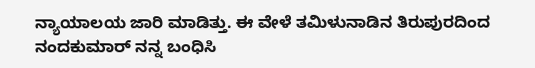ನ್ಯಾಯಾಲಯ ಜಾರಿ ಮಾಡಿತ್ತು. ಈ ವೇಳೆ ತಮಿಳುನಾಡಿನ ತಿರುಪುರದಿಂದ ನಂದಕುಮಾರ್ ನನ್ನ ಬಂಧಿಸಿ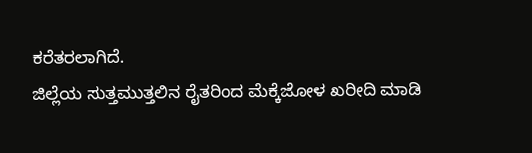ಕರೆತರಲಾಗಿದೆ.
ಜಿಲ್ಲೆಯ ಸುತ್ತಮುತ್ತಲಿನ ರೈತರಿಂದ ಮೆಕ್ಕೆಜೋಳ ಖರೀದಿ ಮಾಡಿ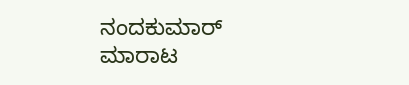ನಂದಕುಮಾರ್ ಮಾರಾಟ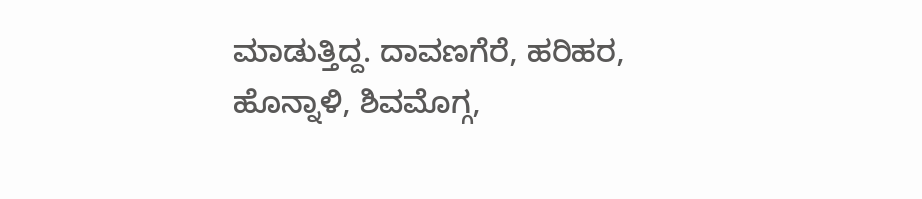ಮಾಡುತ್ತಿದ್ದ. ದಾವಣಗೆರೆ, ಹರಿಹರ, ಹೊನ್ನಾಳಿ, ಶಿವಮೊಗ್ಗ,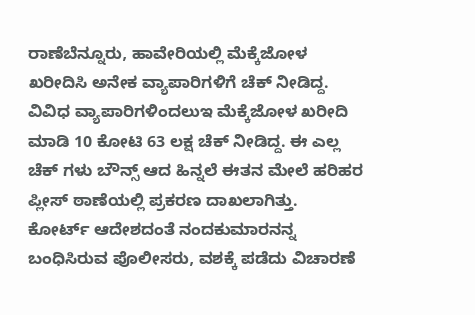ರಾಣೆಬೆನ್ನೂರು, ಹಾವೇರಿಯಲ್ಲಿ ಮೆಕ್ಕೆಜೋಳ ಖರೀದಿಸಿ ಅನೇಕ ವ್ಯಾಪಾರಿಗಳಿಗೆ ಚೆಕ್ ನೀಡಿದ್ದ. ವಿವಿಧ ವ್ಯಾಪಾರಿಗಳಿಂದಲುಇ ಮೆಕ್ಕೆಜೋಳ ಖರೀದಿ ಮಾಡಿ 10 ಕೋಟಿ 63 ಲಕ್ಷ ಚೆಕ್ ನೀಡಿದ್ದ. ಈ ಎಲ್ಲ ಚೆಕ್ ಗಳು ಬೌನ್ಸ್ ಆದ ಹಿನ್ನಲೆ ಈತನ ಮೇಲೆ ಹರಿಹರ ಪ್ಲೀಸ್ ಠಾಣೆಯಲ್ಲಿ ಪ್ರಕರಣ ದಾಖಲಾಗಿತ್ತು.
ಕೋರ್ಟ್ ಆದೇಶದಂತೆ ನಂದಕುಮಾರನನ್ನ ಬಂಧಿಸಿರುವ ಪೊಲೀಸರು, ವಶಕ್ಕೆ ಪಡೆದು ವಿಚಾರಣೆ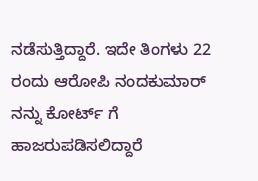ನಡೆಸುತ್ತಿದ್ದಾರೆ. ಇದೇ ತಿಂಗಳು 22 ರಂದು ಆರೋಪಿ ನಂದಕುಮಾರ್ ನನ್ನು ಕೋರ್ಟ್ ಗೆ ಹಾಜರುಪಡಿಸಲಿದ್ದಾರೆ